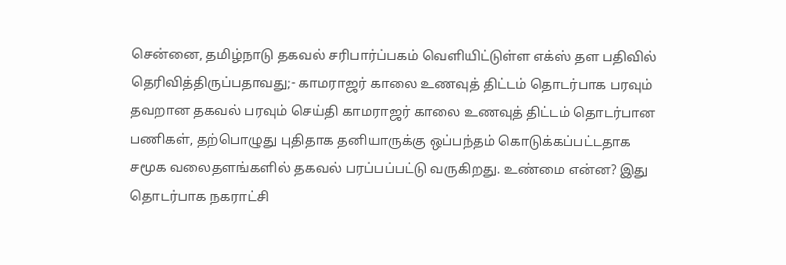சென்னை, தமிழ்நாடு தகவல் சரிபார்ப்பகம் வெளியிட்டுள்ள எக்ஸ் தள பதிவில் தெரிவித்திருப்பதாவது;- காமராஜர் காலை உணவுத் திட்டம் தொடர்பாக பரவும் தவறான தகவல் பரவும் செய்தி காமராஜர் காலை உணவுத் திட்டம் தொடர்பான பணிகள், தற்பொழுது புதிதாக தனியாருக்கு ஒப்பந்தம் கொடுக்கப்பட்டதாக சமூக வலைதளங்களில் தகவல் பரப்பப்பட்டு வருகிறது. உண்மை என்ன? இது தொடர்பாக நகராட்சி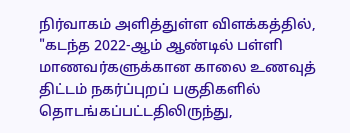நிர்வாகம் அளித்துள்ள விளக்கத்தில், "கடந்த 2022-ஆம் ஆண்டில் பள்ளி மாணவர்களுக்கான காலை உணவுத் திட்டம் நகர்ப்புறப் பகுதிகளில் தொடங்கப்பட்டதிலிருந்து,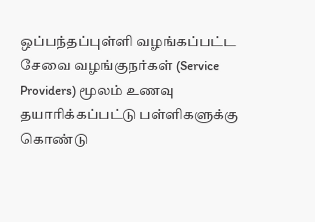ஒப்பந்தப்புள்ளி வழங்கப்பட்ட சேவை வழங்குநர்கள் (Service Providers) மூலம் உணவு தயாரிக்கப்பட்டு பள்ளிகளுக்கு கொண்டு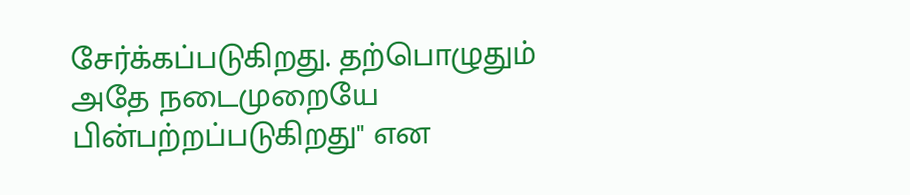சேர்க்கப்படுகிறது. தற்பொழுதும் அதே நடைமுறையே பின்பற்றப்படுகிறது" என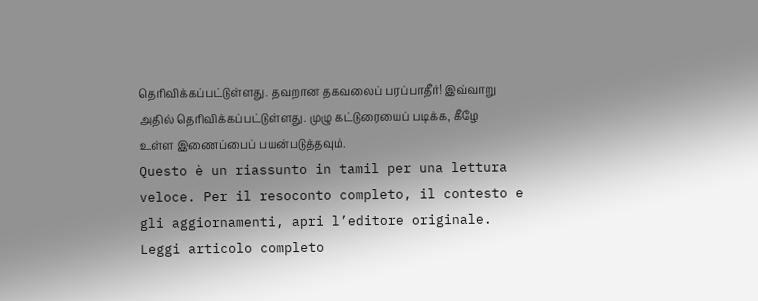தெரிவிக்கப்பட்டுள்ளது. தவறான தகவலைப் பரப்பாதீர்! இவ்வாறு அதில் தெரிவிக்கப்பட்டுள்ளது. முழு கட்டுரையைப் படிக்க, கீழே உள்ள இணைப்பைப் பயன்படுத்தவும்.
Questo è un riassunto in tamil per una lettura veloce. Per il resoconto completo, il contesto e gli aggiornamenti, apri l’editore originale.
Leggi articolo completo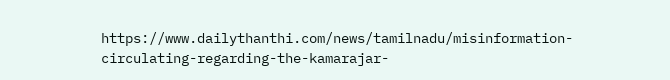https://www.dailythanthi.com/news/tamilnadu/misinformation-circulating-regarding-the-kamarajar-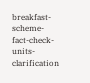breakfast-scheme-fact-check-units-clarification